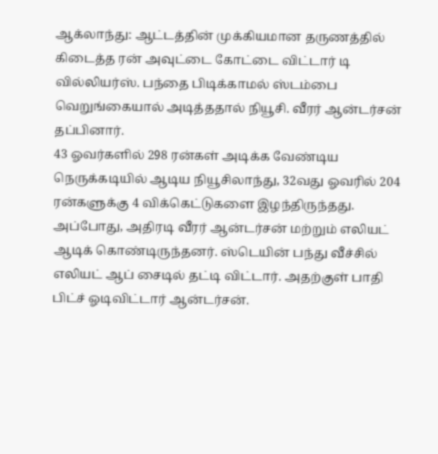ஆக்லாந்து: ஆட்டத்தின் முக்கியமான தருணத்தில் கிடைத்த ரன் அவுட்டை கோட்டை விட்டார் டி வில்லியர்ஸ். பந்தை பிடிக்காமல் ஸ்டம்பை வெறுங்கையால் அடித்ததால் நியூசி. வீரர் ஆன்டர்சன் தப்பினார்.
43 ஓவர்களில் 298 ரன்கள் அடிக்க வேண்டிய நெருக்கடியில் ஆடிய நியூசிலாந்து, 32வது ஓவரில் 204 ரன்களுக்கு 4 விக்கெட்டுகளை இழந்திருந்தது. அப்போது, அதிரடி வீரர் ஆன்டர்சன் மற்றும் எலியட் ஆடிக் கொண்டிருந்தனர். ஸ்டெயின் பந்து வீச்சில் எலியட் ஆப் சைடில் தட்டி விட்டார். அதற்குள் பாதி பிட்ச் ஓடிவிட்டார் ஆன்டர்சன்.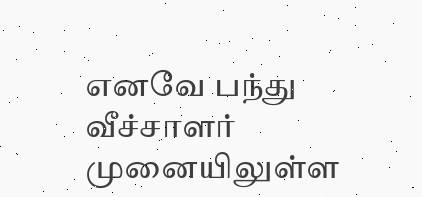எனவே பந்து வீச்சாளர் முனையிலுள்ள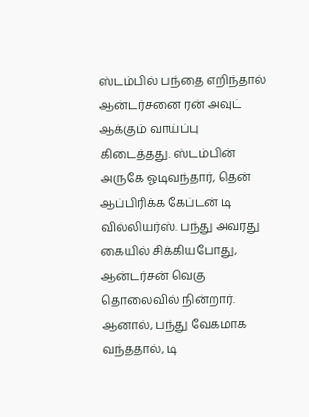ஸ்டம்பில் பந்தை எறிந்தால் ஆன்டர்சனை ரன் அவுட் ஆக்கும் வாய்ப்பு கிடைத்தது. ஸ்டம்பின் அருகே ஓடிவந்தார், தென் ஆப்பிரிக்க கேப்டன் டி வில்லியர்ஸ். பந்து அவரது கையில் சிக்கியபோது, ஆன்டர்சன் வெகு தொலைவில் நின்றார். ஆனால், பந்து வேகமாக வந்ததால், டி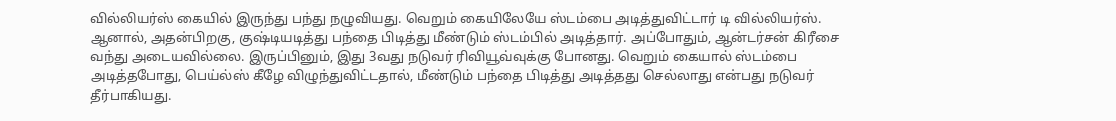வில்லியர்ஸ் கையில் இருந்து பந்து நழுவியது. வெறும் கையிலேயே ஸ்டம்பை அடித்துவிட்டார் டி வில்லியர்ஸ்.
ஆனால், அதன்பிறகு, குஷ்டியடித்து பந்தை பிடித்து மீண்டும் ஸ்டம்பில் அடித்தார். அப்போதும், ஆன்டர்சன் கிரீசை வந்து அடையவில்லை. இருப்பினும், இது 3வது நடுவர் ரிவியூவ்வுக்கு போனது. வெறும் கையால் ஸ்டம்பை அடித்தபோது, பெய்ல்ஸ் கீழே விழுந்துவிட்டதால், மீண்டும் பந்தை பிடித்து அடித்தது செல்லாது என்பது நடுவர் தீர்பாகியது.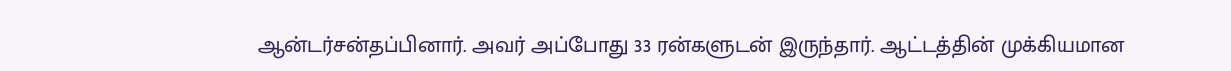ஆன்டர்சன்தப்பினார். அவர் அப்போது 33 ரன்களுடன் இருந்தார். ஆட்டத்தின் முக்கியமான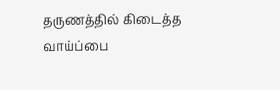தருணத்தில் கிடைத்த வாய்ப்பை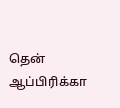தென் ஆப்பிரிக்கா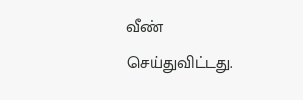வீண் செய்துவிட்டது.